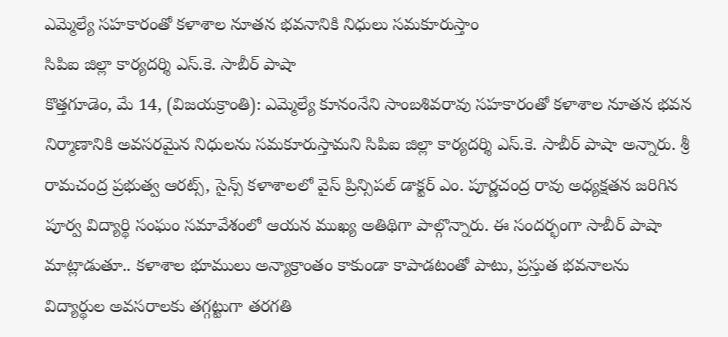ఎమ్మెల్యే సహకారంతో కళాశాల నూతన భవనానికి నిధులు సమకూరుస్తాం
సిపిఐ జిల్లా కార్యదర్శి ఎస్.కె. సాబీర్ పాషా
కొత్తగూడెం, మే 14, (విజయక్రాంతి): ఎమ్మెల్యే కూనంనేని సాంబశివరావు సహకారంతో కళాశాల నూతన భవన నిర్మాణానికి అవసరమైన నిధులను సమకూరుస్తామని సిపిఐ జిల్లా కార్యదర్శి ఎస్.కె. సాబీర్ పాషా అన్నారు. శ్రీ రామచంద్ర ప్రభుత్వ ఆరట్స్, సైన్స్ కళాశాలలో వైస్ ప్రిన్సిపల్ డాక్టర్ ఎం. పూర్ణచంద్ర రావు అధ్యక్షతన జరిగిన పూర్వ విద్యార్థి సంఘం సమావేశంలో ఆయన ముఖ్య అతిథిగా పాల్గొన్నారు. ఈ సందర్భంగా సాబీర్ పాషా మాట్లాడుతూ.. కళాశాల భూములు అన్యాక్రాంతం కాకుండా కాపాడటంతో పాటు, ప్రస్తుత భవనాలను విద్యార్థుల అవసరాలకు తగ్గట్టుగా తరగతి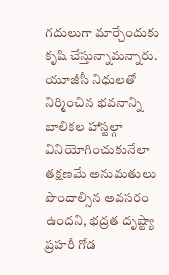గదులుగా మార్చేందుకు కృషి చేస్తున్నామన్నారు.
యూజీసీ నిధులతో నిర్మించిన భవనాన్ని బాలికల హాస్టల్గా వినియోగించుకునేలా తక్షణమే అనుమతులు పొందాల్సిన అవసరం ఉందని, భద్రత దృష్ట్యా ప్రహరీ గోడ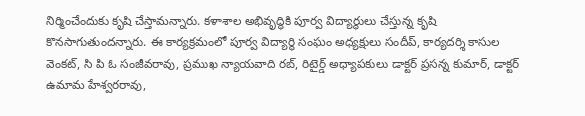నిర్మించేందుకు కృషి చేస్తామన్నారు. కళాశాల అభివృద్ధికి పూర్వ విద్యార్థులు చేస్తున్న కృషి కొనసాగుతుందన్నారు. ఈ కార్యక్రమంలో పూర్వ విద్యార్థి సంఘం అధ్యక్షులు సందీప్, కార్యదర్శి కాసుల వెంకట్, సి పి ఓ సంజీవరావు, ప్రముఖ న్యాయవాది రబ్, రిటైర్డ్ అధ్యాపకులు డాక్టర్ ప్రసన్న కుమార్, డాక్టర్ ఉమామ హేశ్వరరావు,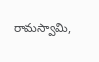రామస్వామి,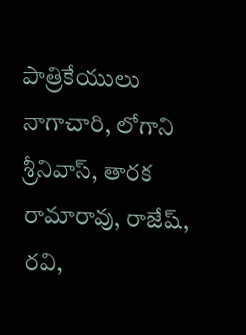పాత్రికేయులు నాగాచారి, లోగాని శ్రీనివాస్, తారక రామారావు, రాజేష్, రవి,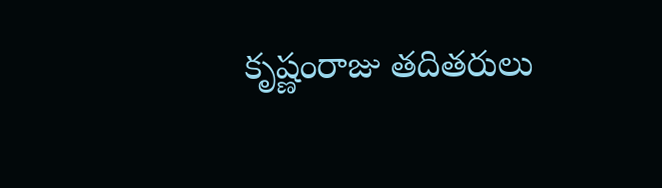కృష్ణంరాజు తదితరులు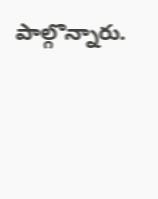పాల్గొన్నారు.